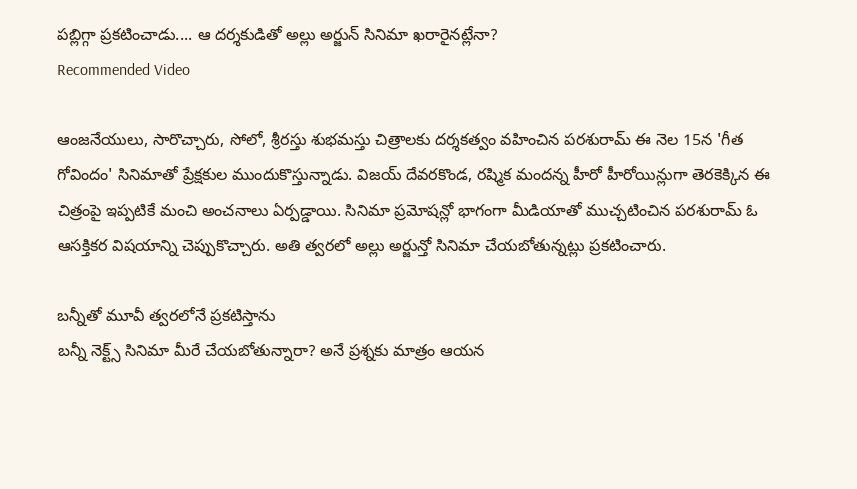పబ్లిగ్గా ప్రకటించాడు.... ఆ దర్శకుడితో అల్లు అర్జున్ సినిమా ఖరారైనట్లేనా?
Recommended Video

ఆంజనేయులు, సారొచ్చారు, సోలో, శ్రీరస్తు శుభమస్తు చిత్రాలకు దర్శకత్వం వహించిన పరశురామ్ ఈ నెల 15న 'గీత గోవిందం' సినిమాతో ప్రేక్షకుల ముందుకొస్తున్నాడు. విజయ్ దేవరకొండ, రష్మిక మందన్న హీరో హీరోయిన్లుగా తెరకెక్కిన ఈ చిత్రంపై ఇప్పటికే మంచి అంచనాలు ఏర్పడ్డాయి. సినిమా ప్రమోషన్లో భాగంగా మీడియాతో ముచ్చటించిన పరశురామ్ ఓ ఆసక్తికర విషయాన్ని చెప్పుకొచ్చారు. అతి త్వరలో అల్లు అర్జున్తో సినిమా చేయబోతున్నట్లు ప్రకటించారు.

బన్నీతో మూవీ త్వరలోనే ప్రకటిస్తాను
బన్నీ నెక్ట్స్ సినిమా మీరే చేయబోతున్నారా? అనే ప్రశ్నకు మాత్రం ఆయన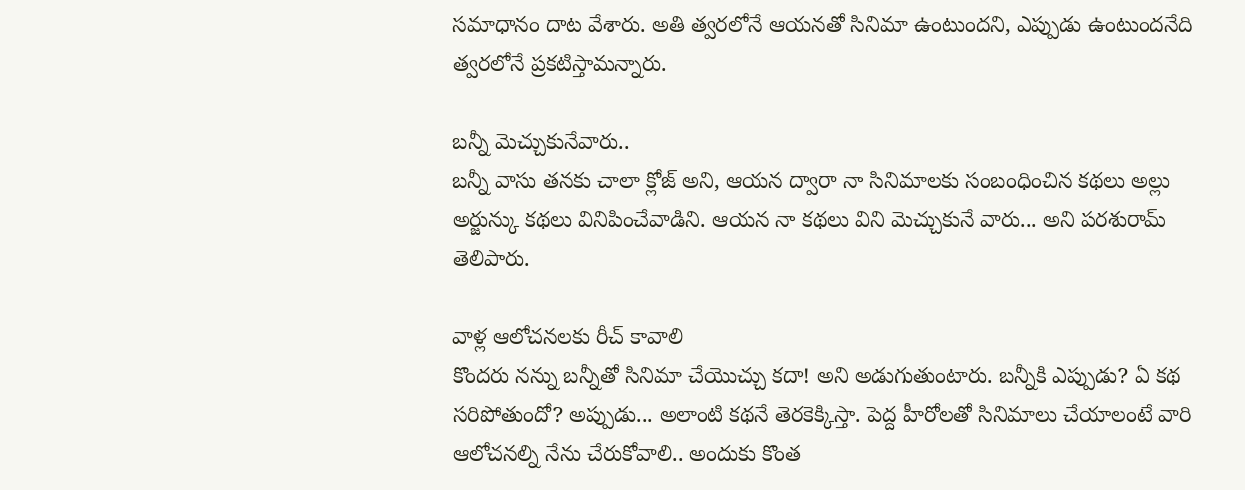సమాధానం దాట వేశారు. అతి త్వరలోనే ఆయనతో సినిమా ఉంటుందని, ఎప్పుడు ఉంటుందనేది త్వరలోనే ప్రకటిస్తామన్నారు.

బన్నీ మెచ్చుకునేవారు..
బన్నీ వాసు తనకు చాలా క్లోజ్ అని, ఆయన ద్వారా నా సినిమాలకు సంబంధించిన కథలు అల్లు అర్జున్కు కథలు వినిపించేవాడిని. ఆయన నా కథలు విని మెచ్చుకునే వారు... అని పరశురామ్ తెలిపారు.

వాళ్ల ఆలోచనలకు రీచ్ కావాలి
కొందరు నన్ను బన్నీతో సినిమా చేయొచ్చు కదా! అని అడుగుతుంటారు. బన్నీకి ఎప్పుడు? ఏ కథ సరిపోతుందో? అప్పుడు... అలాంటి కథనే తెరకెక్కిస్తా. పెద్ద హీరోలతో సినిమాలు చేయాలంటే వారి ఆలోచనల్ని నేను చేరుకోవాలి.. అందుకు కొంత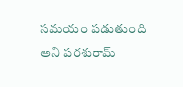సమయం పడుతుంది అని పరశురామ్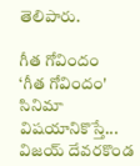తెలిపారు.

గీత గోవిందం
‘గీత గోవిందం' సినిమా విషయానికొస్తే... విజయ్ దేవరకొండ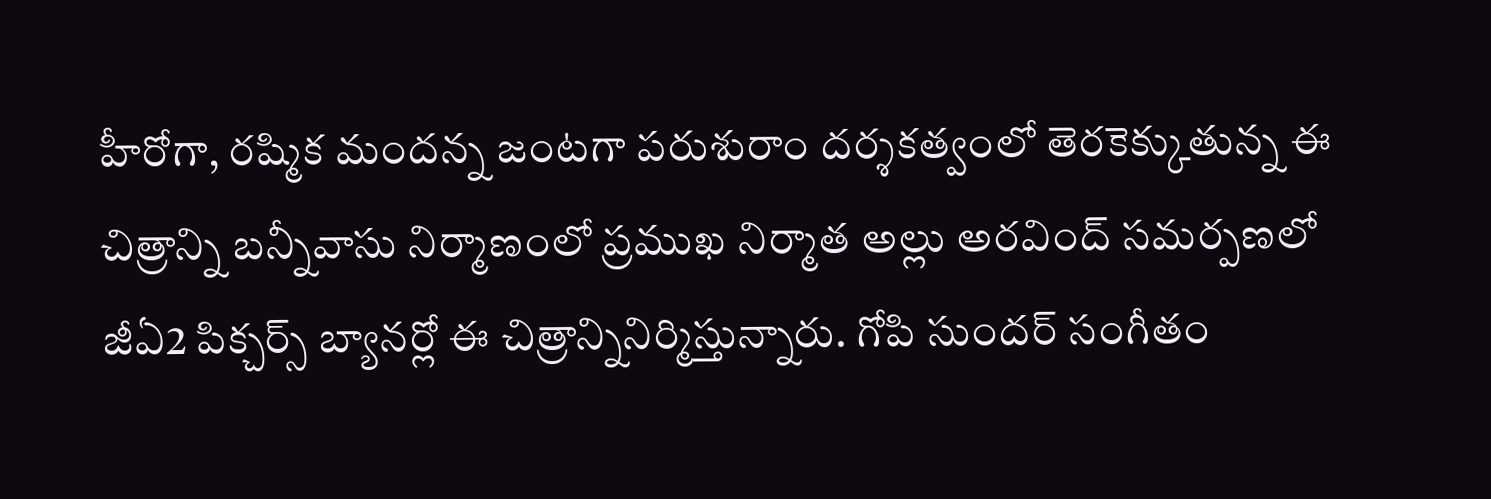హీరోగా, రష్మిక మందన్న జంటగా పరుశురాం దర్శకత్వంలో తెరకెక్కుతున్న ఈ చిత్రాన్ని బన్నీవాసు నిర్మాణంలో ప్రముఖ నిర్మాత అల్లు అరవింద్ సమర్పణలో జీఏ2 పిక్చర్స్ బ్యానర్లో ఈ చిత్రాన్నినిర్మిస్తున్నారు. గోపి సుందర్ సంగీతం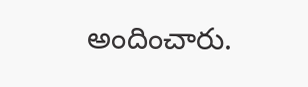అందించారు.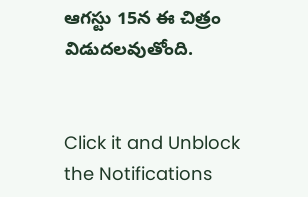ఆగస్టు 15న ఈ చిత్రం విడుదలవుతోంది.


Click it and Unblock the Notifications